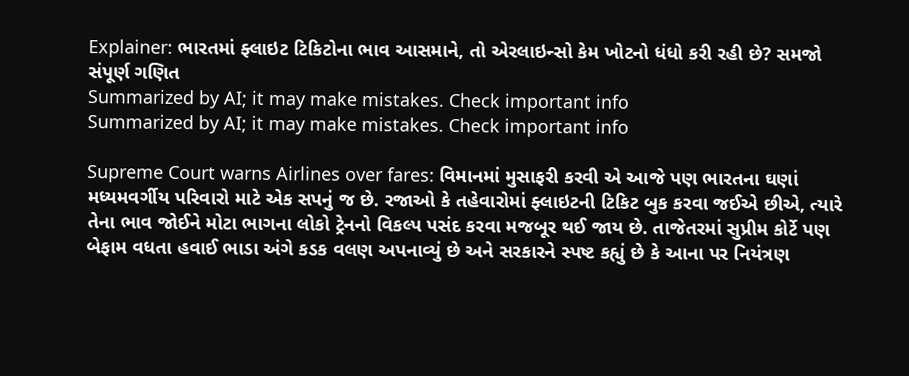Explainer: ભારતમાં ફ્લાઇટ ટિકિટોના ભાવ આસમાને, તો એરલાઇન્સો કેમ ખોટનો ધંધો કરી રહી છે? સમજો સંપૂર્ણ ગણિત
Summarized by AI; it may make mistakes. Check important info
Summarized by AI; it may make mistakes. Check important info

Supreme Court warns Airlines over fares: વિમાનમાં મુસાફરી કરવી એ આજે પણ ભારતના ઘણાં મધ્યમવર્ગીય પરિવારો માટે એક સપનું જ છે. રજાઓ કે તહેવારોમાં ફ્લાઇટની ટિકિટ બુક કરવા જઈએ છીએ, ત્યારે તેના ભાવ જોઈને મોટા ભાગના લોકો ટ્રેનનો વિકલ્પ પસંદ કરવા મજબૂર થઈ જાય છે. તાજેતરમાં સુપ્રીમ કોર્ટે પણ બેફામ વધતા હવાઈ ભાડા અંગે કડક વલણ અપનાવ્યું છે અને સરકારને સ્પષ્ટ કહ્યું છે કે આના પર નિયંત્રણ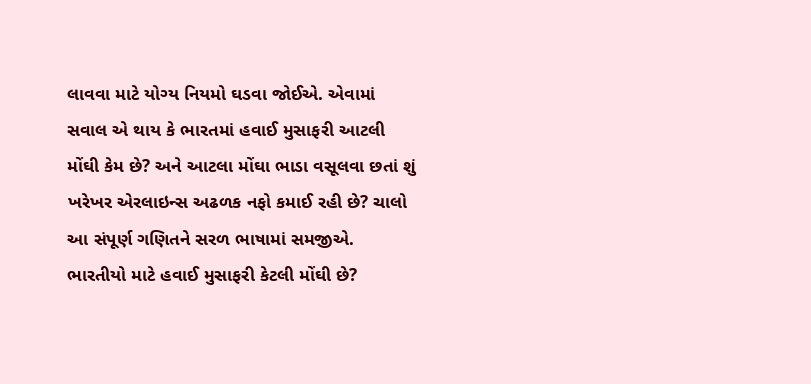લાવવા માટે યોગ્ય નિયમો ઘડવા જોઈએ. એવામાં સવાલ એ થાય કે ભારતમાં હવાઈ મુસાફરી આટલી મોંઘી કેમ છે? અને આટલા મોંઘા ભાડા વસૂલવા છતાં શું ખરેખર એરલાઇન્સ અઢળક નફો કમાઈ રહી છે? ચાલો આ સંપૂર્ણ ગણિતને સરળ ભાષામાં સમજીએ.
ભારતીયો માટે હવાઈ મુસાફરી કેટલી મોંઘી છે?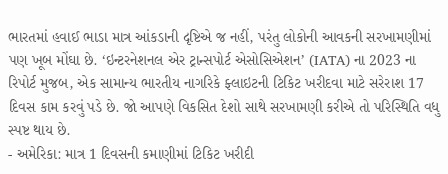ભારતમાં હવાઈ ભાડા માત્ર આંકડાની દૃષ્ટિએ જ નહીં, પરંતુ લોકોની આવકની સરખામણીમાં પણ ખૂબ મોંઘા છે. ‘ઇન્ટરનેશનલ એર ટ્રાન્સપોર્ટ એસોસિએશન’ (IATA) ના 2023 ના રિપોર્ટ મુજબ, એક સામાન્ય ભારતીય નાગરિકે ફ્લાઇટની ટિકિટ ખરીદવા માટે સરેરાશ 17 દિવસ કામ કરવું પડે છે. જો આપણે વિકસિત દેશો સાથે સરખામણી કરીએ તો પરિસ્થિતિ વધુ સ્પષ્ટ થાય છે.
- અમેરિકા: માત્ર 1 દિવસની કમાણીમાં ટિકિટ ખરીદી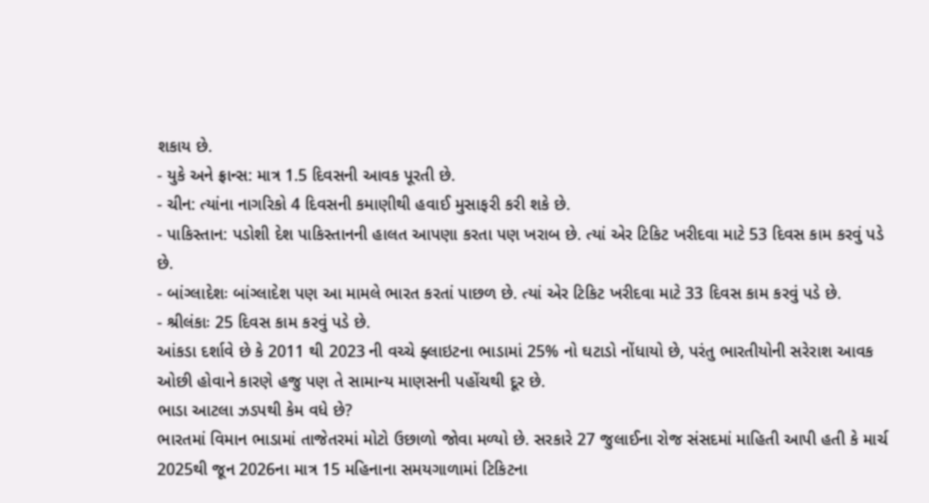શકાય છે.
- યુકે અને ફ્રાન્સ: માત્ર 1.5 દિવસની આવક પૂરતી છે.
- ચીન: ત્યાંના નાગરિકો 4 દિવસની કમાણીથી હવાઈ મુસાફરી કરી શકે છે.
- પાકિસ્તાન: પડોશી દેશ પાકિસ્તાનની હાલત આપણા કરતા પણ ખરાબ છે. ત્યાં એર ટિકિટ ખરીદવા માટે 53 દિવસ કામ કરવું પડે છે.
- બાંગ્લાદેશઃ બાંગ્લાદેશ પણ આ મામલે ભારત કરતાં પાછળ છે. ત્યાં એર ટિકિટ ખરીદવા માટે 33 દિવસ કામ કરવું પડે છે.
- શ્રીલંકાઃ 25 દિવસ કામ કરવું પડે છે.
આંકડા દર્શાવે છે કે 2011 થી 2023 ની વચ્ચે ફ્લાઇટના ભાડામાં 25% નો ઘટાડો નોંધાયો છે, પરંતુ ભારતીયોની સરેરાશ આવક ઓછી હોવાને કારણે હજુ પણ તે સામાન્ય માણસની પહોંચથી દૂર છે.
ભાડા આટલા ઝડપથી કેમ વધે છે?
ભારતમાં વિમાન ભાડામાં તાજેતરમાં મોટો ઉછાળો જોવા મળ્યો છે. સરકારે 27 જુલાઈના રોજ સંસદમાં માહિતી આપી હતી કે માર્ચ 2025થી જૂન 2026ના માત્ર 15 મહિનાના સમયગાળામાં ટિકિટના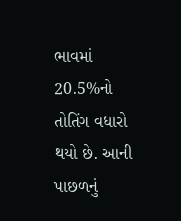ભાવમાં 20.5%નો તોતિંગ વધારો થયો છે. આની પાછળનું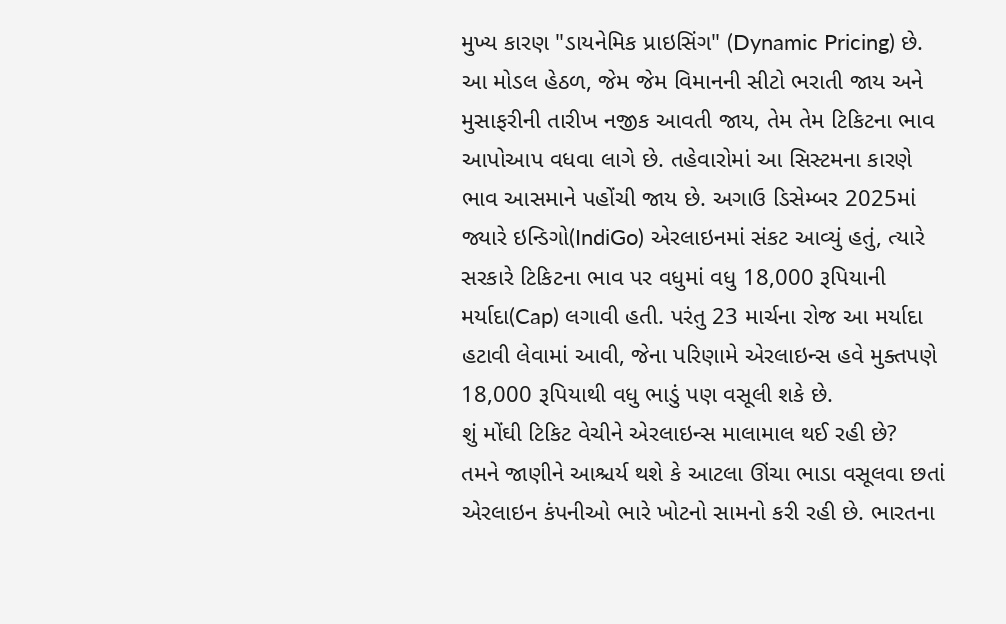મુખ્ય કારણ "ડાયનેમિક પ્રાઇસિંગ" (Dynamic Pricing) છે. આ મોડલ હેઠળ, જેમ જેમ વિમાનની સીટો ભરાતી જાય અને મુસાફરીની તારીખ નજીક આવતી જાય, તેમ તેમ ટિકિટના ભાવ આપોઆપ વધવા લાગે છે. તહેવારોમાં આ સિસ્ટમના કારણે ભાવ આસમાને પહોંચી જાય છે. અગાઉ ડિસેમ્બર 2025માં જ્યારે ઇન્ડિગો(IndiGo) એરલાઇનમાં સંકટ આવ્યું હતું, ત્યારે સરકારે ટિકિટના ભાવ પર વધુમાં વધુ 18,000 રૂપિયાની મર્યાદા(Cap) લગાવી હતી. પરંતુ 23 માર્ચના રોજ આ મર્યાદા હટાવી લેવામાં આવી, જેના પરિણામે એરલાઇન્સ હવે મુક્તપણે 18,000 રૂપિયાથી વધુ ભાડું પણ વસૂલી શકે છે.
શું મોંઘી ટિકિટ વેચીને એરલાઇન્સ માલામાલ થઈ રહી છે?
તમને જાણીને આશ્ચર્ય થશે કે આટલા ઊંચા ભાડા વસૂલવા છતાં એરલાઇન કંપનીઓ ભારે ખોટનો સામનો કરી રહી છે. ભારતના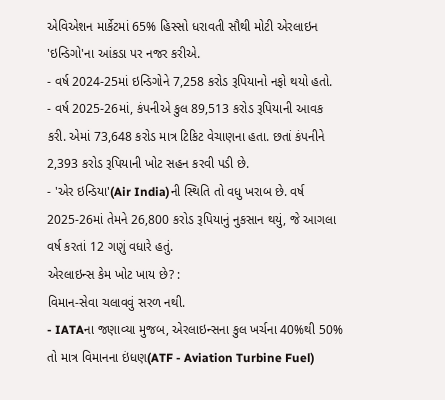એવિએશન માર્કેટમાં 65% હિસ્સો ધરાવતી સૌથી મોટી એરલાઇન 'ઇન્ડિગો'ના આંકડા પર નજર કરીએ.
- વર્ષ 2024-25માં ઇન્ડિગોને 7,258 કરોડ રૂપિયાનો નફો થયો હતો.
- વર્ષ 2025-26માં, કંપનીએ કુલ 89,513 કરોડ રૂપિયાની આવક કરી. એમાં 73,648 કરોડ માત્ર ટિકિટ વેચાણના હતા. છતાં કંપનીને 2,393 કરોડ રૂપિયાની ખોટ સહન કરવી પડી છે.
- 'એર ઇન્ડિયા'(Air India)ની સ્થિતિ તો વધુ ખરાબ છે. વર્ષ 2025-26માં તેમને 26,800 કરોડ રૂપિયાનું નુકસાન થયું, જે આગલા વર્ષ કરતાં 12 ગણું વધારે હતું.
એરલાઇન્સ કેમ ખોટ ખાય છે? :
વિમાન-સેવા ચલાવવું સરળ નથી.
- IATAના જણાવ્યા મુજબ, એરલાઇન્સના કુલ ખર્ચના 40%થી 50% તો માત્ર વિમાનના ઇંધણ(ATF - Aviation Turbine Fuel)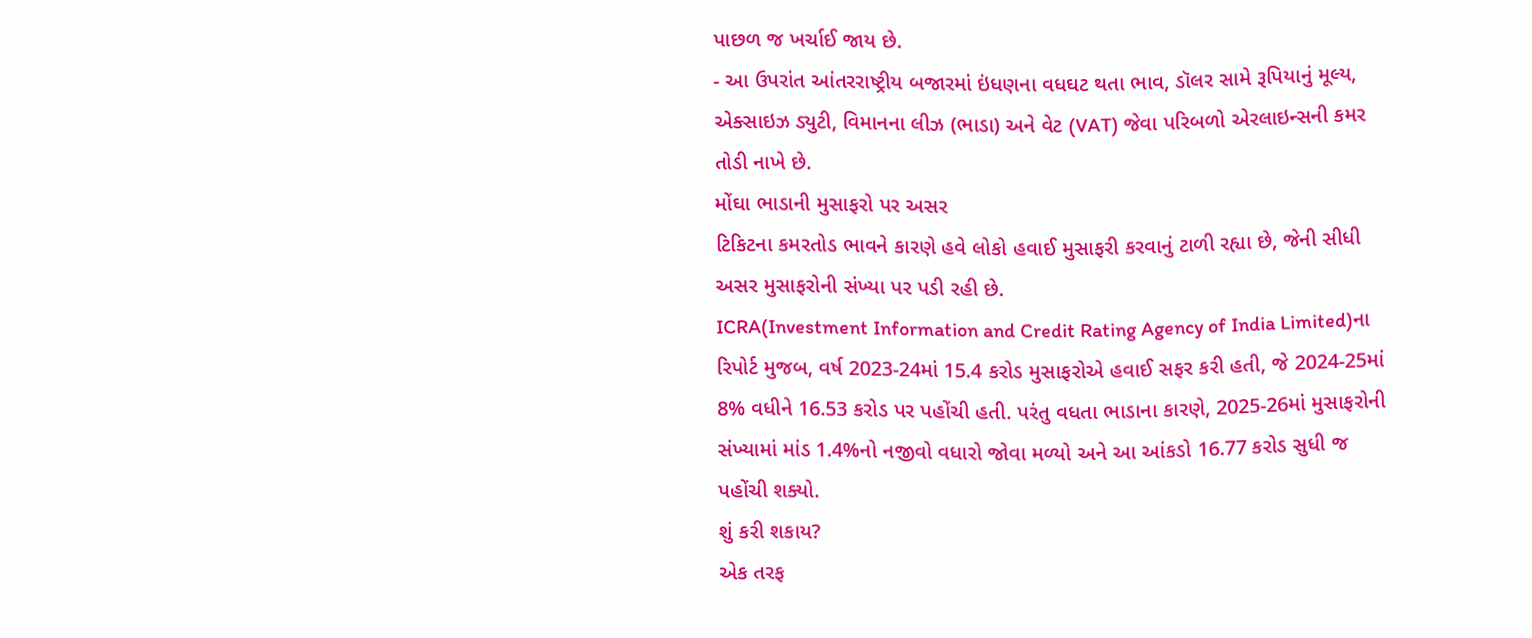પાછળ જ ખર્ચાઈ જાય છે.
- આ ઉપરાંત આંતરરાષ્ટ્રીય બજારમાં ઇંધણના વધઘટ થતા ભાવ, ડૉલર સામે રૂપિયાનું મૂલ્ય, એક્સાઇઝ ડ્યુટી, વિમાનના લીઝ (ભાડા) અને વેટ (VAT) જેવા પરિબળો એરલાઇન્સની કમર તોડી નાખે છે.
મોંઘા ભાડાની મુસાફરો પર અસર
ટિકિટના કમરતોડ ભાવને કારણે હવે લોકો હવાઈ મુસાફરી કરવાનું ટાળી રહ્યા છે, જેની સીધી અસર મુસાફરોની સંખ્યા પર પડી રહી છે.
ICRA(Investment Information and Credit Rating Agency of India Limited)ના રિપોર્ટ મુજબ, વર્ષ 2023-24માં 15.4 કરોડ મુસાફરોએ હવાઈ સફર કરી હતી, જે 2024-25માં 8% વધીને 16.53 કરોડ પર પહોંચી હતી. પરંતુ વધતા ભાડાના કારણે, 2025-26માં મુસાફરોની સંખ્યામાં માંડ 1.4%નો નજીવો વધારો જોવા મળ્યો અને આ આંકડો 16.77 કરોડ સુધી જ પહોંચી શક્યો.
શું કરી શકાય?
એક તરફ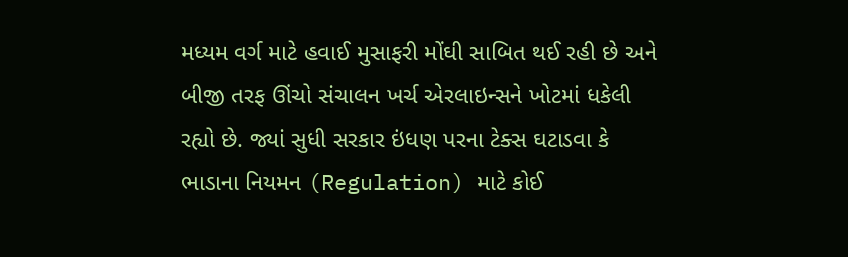મધ્યમ વર્ગ માટે હવાઈ મુસાફરી મોંઘી સાબિત થઈ રહી છે અને બીજી તરફ ઊંચો સંચાલન ખર્ચ એરલાઇન્સને ખોટમાં ધકેલી રહ્યો છે. જ્યાં સુધી સરકાર ઇંધણ પરના ટેક્સ ઘટાડવા કે ભાડાના નિયમન (Regulation) માટે કોઈ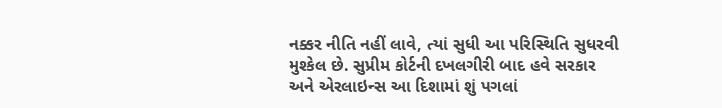નક્કર નીતિ નહીં લાવે, ત્યાં સુધી આ પરિસ્થિતિ સુધરવી મુશ્કેલ છે. સુપ્રીમ કોર્ટની દખલગીરી બાદ હવે સરકાર અને એરલાઇન્સ આ દિશામાં શું પગલાં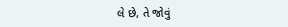લે છે, તે જોવું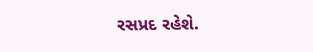રસપ્રદ રહેશે.